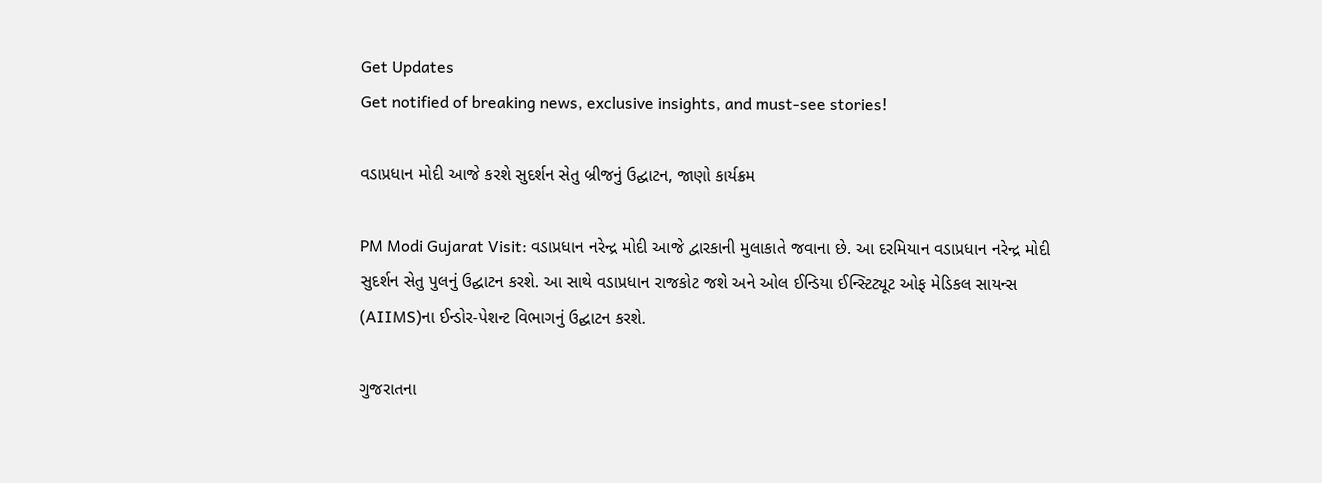Get Updates
Get notified of breaking news, exclusive insights, and must-see stories!

વડાપ્રધાન મોદી આજે કરશે સુદર્શન સેતુ બ્રીજનું ઉદ્ઘાટન, જાણો કાર્યક્રમ

PM Modi Gujarat Visit: વડાપ્રધાન નરેન્દ્ર મોદી આજે દ્વારકાની મુલાકાતે જવાના છે. આ દરમિયાન વડાપ્રધાન નરેન્દ્ર મોદી સુદર્શન સેતુ પુલનું ઉદ્ઘાટન કરશે. આ સાથે વડાપ્રધાન રાજકોટ જશે અને ઓલ ઈન્ડિયા ઈન્સ્ટિટ્યૂટ ઓફ મેડિકલ સાયન્સ (AIIMS)ના ઈન્ડોર-પેશન્ટ વિભાગનું ઉદ્ઘાટન કરશે.

ગુજરાતના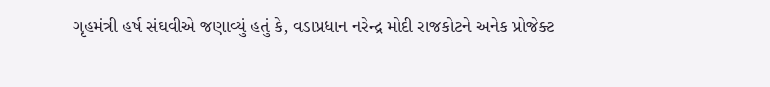ગૃહમંત્રી હર્ષ સંઘવીએ જણાવ્યું હતું કે, વડાપ્રધાન નરેન્દ્ર મોદી રાજકોટને અનેક પ્રોજેક્ટ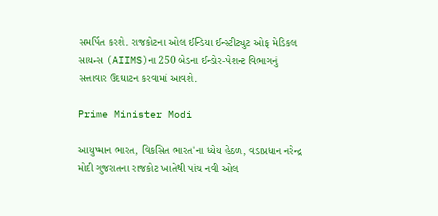સમર્પિત કરશે. રાજકોટના ઓલ ઈન્ડિયા ઈન્સ્ટીટ્યુટ ઓફ મેડિકલ સાયન્સ (AIIMS)ના 250 બેડના ઈન્ડોર-પેશન્ટ વિભાગનું સત્તાવાર ઉદઘાટન કરવામાં આવશે.

Prime Minister Modi

આયુષ્માન ભારત, વિકસિત ભારત'ના ધ્યેય હેઠળ, વડાપ્રધાન નરેન્દ્ર મોદી ગુજરાતના રાજકોટ ખાતેથી પાંચ નવી ઓલ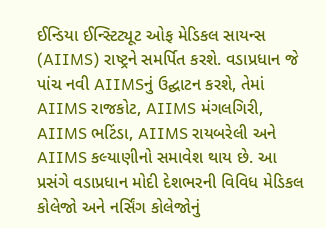ઈન્ડિયા ઈન્સ્ટિટ્યૂટ ઓફ મેડિકલ સાયન્સ (AIIMS) રાષ્ટ્રને સમર્પિત કરશે. વડાપ્રધાન જે પાંચ નવી AIIMSનું ઉદ્ઘાટન કરશે, તેમાં AIIMS રાજકોટ, AIIMS મંગલગિરી, AIIMS ભટિંડા, AIIMS રાયબરેલી અને AIIMS કલ્યાણીનો સમાવેશ થાય છે. આ પ્રસંગે વડાપ્રધાન મોદી દેશભરની વિવિધ મેડિકલ કોલેજો અને નર્સિંગ કોલેજોનું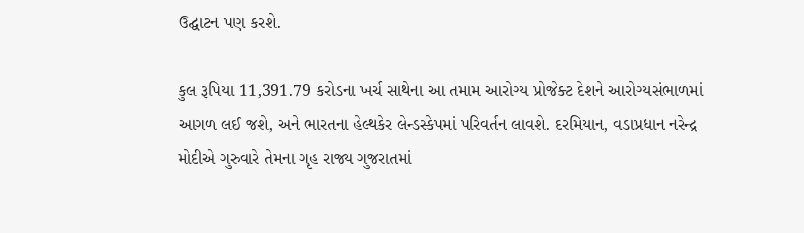ઉદ્ઘાટન પણ કરશે.

કુલ રૂપિયા 11,391.79 કરોડના ખર્ચ સાથેના આ તમામ આરોગ્ય પ્રોજેક્ટ દેશને આરોગ્યસંભાળમાં આગળ લઈ જશે, અને ભારતના હેલ્થકેર લેન્ડસ્કેપમાં પરિવર્તન લાવશે. દરમિયાન, વડાપ્રધાન નરેન્દ્ર મોદીએ ગુરુવારે તેમના ગૃહ રાજ્ય ગુજરાતમાં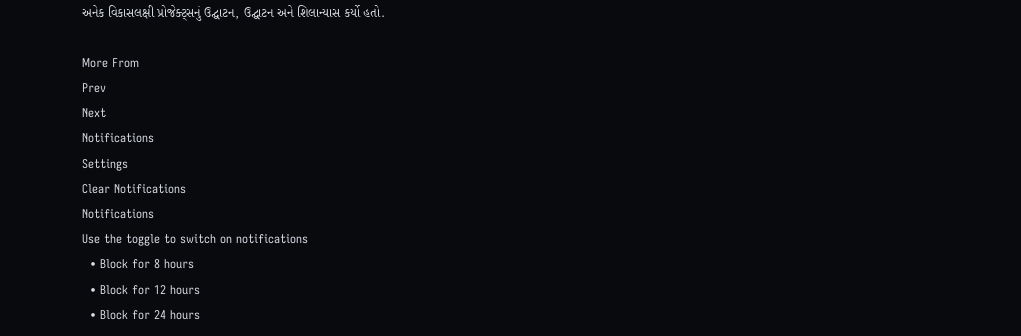અનેક વિકાસલક્ષી પ્રોજેક્ટ્સનું ઉદ્ઘાટન, ઉદ્ઘાટન અને શિલાન્યાસ કર્યો હતો.

More From
Prev
Next
Notifications
Settings
Clear Notifications
Notifications
Use the toggle to switch on notifications
  • Block for 8 hours
  • Block for 12 hours
  • Block for 24 hours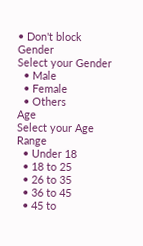• Don't block
Gender
Select your Gender
  • Male
  • Female
  • Others
Age
Select your Age Range
  • Under 18
  • 18 to 25
  • 26 to 35
  • 36 to 45
  • 45 to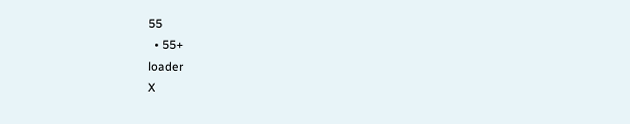55
  • 55+
loader
X